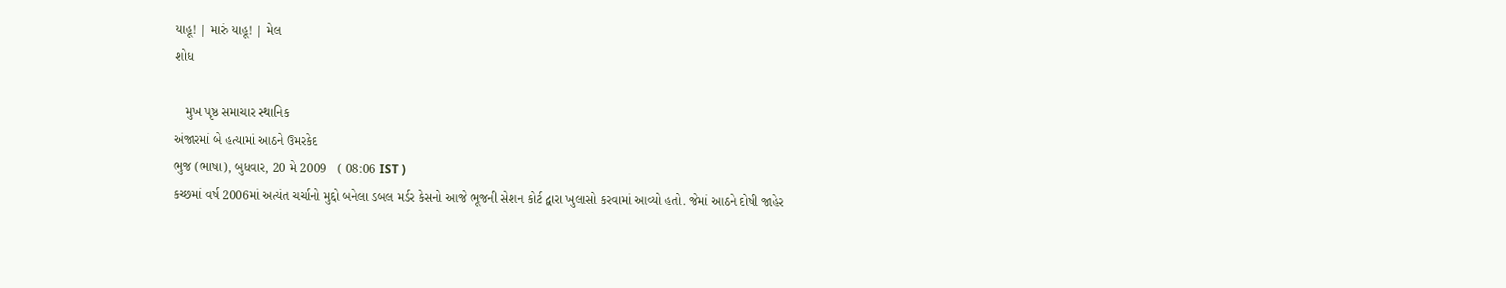યાહૂ! | મારું યાહૂ! | મેલ
શોધ

   મુખ પૃષ્ઠ સમાચાર સ્થાનિક
અંજારમાં બે હત્યામાં આઠને ઉમરકેદ
ભુજ (ભાષા), બુધવાર, 20 મે 2009   ( 08:06 IST )
કચ્છમાં વર્ષ 2006માં અત્યંત ચર્ચાનો મુદ્દો બનેલા ડબલ મર્ડર કેસનો આજે ભૂજની સેશન કોર્ટ દ્વારા ખુલાસો કરવામાં આવ્યો હતો. જેમાં આઠને દોષી જાહેર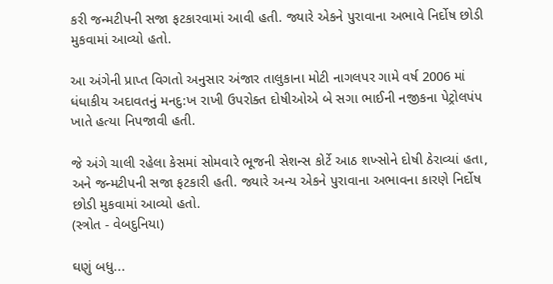કરી જન્મટીપની સજા ફટકારવામાં આવી હતી. જ્યારે એકને પુરાવાના અભાવે નિર્દોષ છોડી મુકવામાં આવ્યો હતો.

આ અંગેની પ્રાપ્ત વિગતો અનુસાર અંજાર તાલુકાના મોટી નાગલપર ગામે વર્ષ 2006 માં ધંધાકીય અદાવતનું મનદુ:ખ રાખી ઉપરોક્ત દોષીઓએ બે સગા ભાઈની નજીકના પેટ્રોલપંપ ખાતે હત્યા નિપજાવી હતી.

જે અંગે ચાલી રહેલા કેસમાં સોમવારે ભૂજની સેશન્સ કોર્ટે આઠ શખ્સોને દોષી ઠેરાવ્યાં હતા, અને જન્મટીપની સજા ફટકારી હતી. જ્યારે અન્ય એકને પુરાવાના અભાવના કારણે નિર્દોષ છોડી મુકવામાં આવ્યો હતો.
(સ્ત્રોત - વેબદુનિયા)

ઘણું બધુ...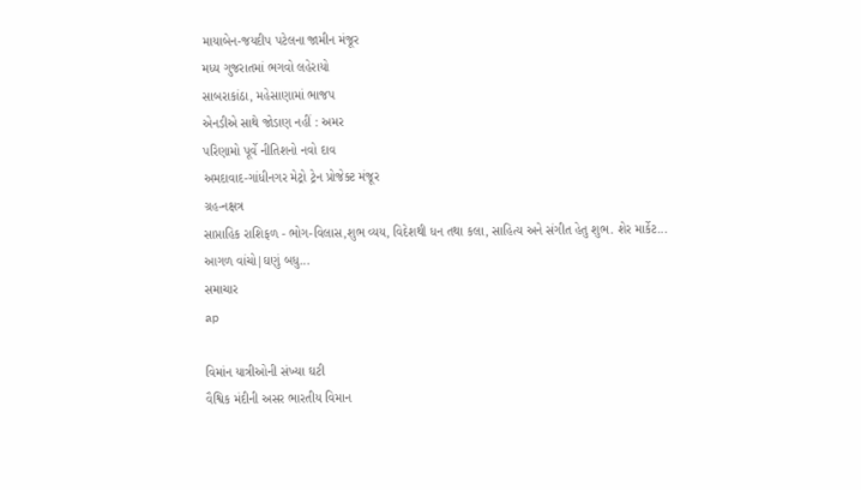માયાબેન-જયદીપ પટેલના જામીન મંજૂર
મધ્ય ગુજરાતમાં ભગવો લહેરાયો
સાબરાકાંઠા, મહેસાણામાં ભાજપ
એનડીએ સાથે જોડાણ નહીં : અમર
પરિણામો પૂર્વે નીતિશનો નવો દાવ
અમદાવાદ-ગાંધીનગર મેટ્રો ટ્રેન પ્રોજેક્ટ મંજૂર
ગ્રહ-નક્ષત્ર
સાપ્તાહિક રાશિફળ - ભોગ-વિલાસ,શુભ વ્યય, વિદેશથી ધન તથા કલા, સાહિત્ય અને સંગીત હેતુ શુભ. શેર માર્કેટ...
આગળ વાંચો|ઘણું બધુ...
સમાચાર
ap

વિમાંન યાત્રીઓની સંખ્યા ઘટી
વૈશ્વિક મંદીની અસર ભારતીય વિમાન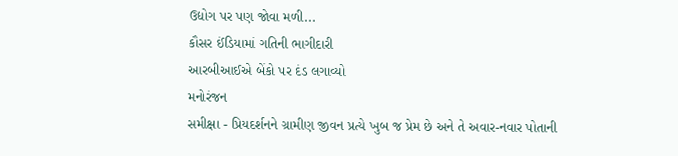ઉદ્યોગ પર પણ જોવા મળી...
કૌસર ઈંડિયામાં ગતિની ભાગીદારી
આરબીઆઈએ બેંકો પર દંડ લગાવ્યો
મનોરંજન
સમીક્ષા - પ્રિયદર્શનને ગ્રામીણ જીવન પ્રત્યે ખુબ જ પ્રેમ છે અને તે અવાર-નવાર પોતાની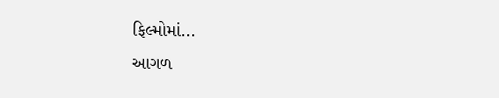ફિલ્મોમાં...
આગળ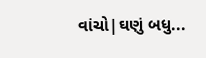વાંચો|ઘણું બધુ...